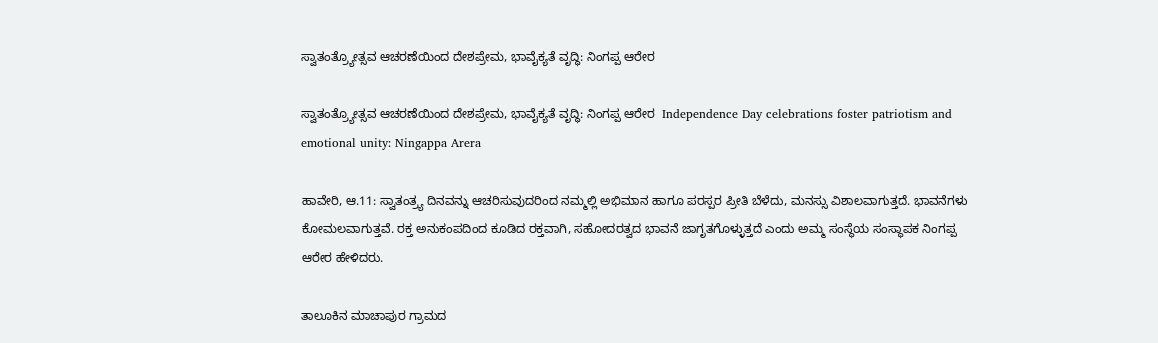ಸ್ವಾತಂತ್ರ್ಯೋತ್ಸವ ಆಚರಣೆಯಿಂದ ದೇಶಪ್ರೇಮ, ಭಾವೈಕ್ಯತೆ ವೃದ್ಧಿ: ನಿಂಗಪ್ಪ ಆರೇರ

ಸ್ವಾತಂತ್ರ್ಯೋತ್ಸವ ಆಚರಣೆಯಿಂದ ದೇಶಪ್ರೇಮ, ಭಾವೈಕ್ಯತೆ ವೃದ್ಧಿ: ನಿಂಗಪ್ಪ ಆರೇರ  Independence Day celebrations foster patriotism and emotional unity: Ningappa Arera

ಹಾವೇರಿ, ಆ.11: ಸ್ವಾತಂತ್ರ್ಯ ದಿನವನ್ನು ಆಚರಿಸುವುದರಿಂದ ನಮ್ಮಲ್ಲಿ ಅಭಿಮಾನ ಹಾಗೂ ಪರಸ್ಪರ ಪ್ರೀತಿ ಬೆಳೆದು, ಮನಸ್ಸು ವಿಶಾಲವಾಗುತ್ತದೆ. ಭಾವನೆಗಳು ಕೋಮಲವಾಗುತ್ತವೆ. ರಕ್ತ ಅನುಕಂಪದಿಂದ ಕೂಡಿದ ರಕ್ತವಾಗಿ, ಸಹೋದರತ್ವದ ಭಾವನೆ ಜಾಗೃತಗೊಳ್ಳುತ್ತದೆ ಎಂದು ಅಮ್ಮ ಸಂಸ್ಥೆಯ ಸಂಸ್ಥಾಪಕ ನಿಂಗಪ್ಪ ಆರೇರ ಹೇಳಿದರು.

ತಾಲೂಕಿನ ಮಾಚಾಪುರ ಗ್ರಾಮದ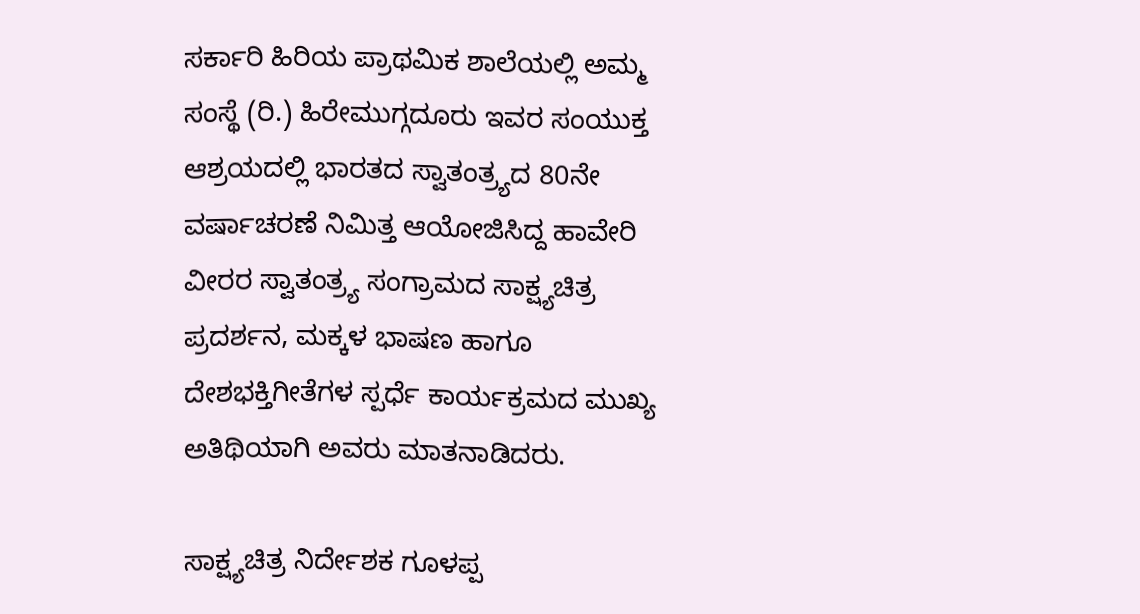ಸರ್ಕಾರಿ ಹಿರಿಯ ಪ್ರಾಥಮಿಕ ಶಾಲೆಯಲ್ಲಿ ಅಮ್ಮ ಸಂಸ್ಥೆ (ರಿ.) ಹಿರೇಮುಗ್ಗದೂರು ಇವರ ಸಂಯುಕ್ತ ಆಶ್ರಯದಲ್ಲಿ ಭಾರತದ ಸ್ವಾತಂತ್ರ್ಯದ 80ನೇ ವರ್ಷಾಚರಣೆ ನಿಮಿತ್ತ ಆಯೋಜಿಸಿದ್ದ ಹಾವೇರಿ ವೀರರ ಸ್ವಾತಂತ್ರ್ಯ ಸಂಗ್ರಾಮದ ಸಾಕ್ಷ್ಯಚಿತ್ರ ಪ್ರದರ್ಶನ, ಮಕ್ಕಳ ಭಾಷಣ ಹಾಗೂ ದೇಶಭಕ್ತಿಗೀತೆಗಳ ಸ್ಪರ್ಧೆ ಕಾರ್ಯಕ್ರಮದ ಮುಖ್ಯ ಅತಿಥಿಯಾಗಿ ಅವರು ಮಾತನಾಡಿದರು.

ಸಾಕ್ಷ್ಯಚಿತ್ರ ನಿರ್ದೇಶಕ ಗೂಳಪ್ಪ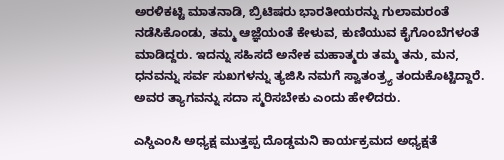ಅರಳಿಕಟ್ಟಿ ಮಾತನಾಡಿ, ಬ್ರಿಟಿಷರು ಭಾರತೀಯರನ್ನು ಗುಲಾಮರಂತೆ ನಡೆಸಿಕೊಂಡು, ತಮ್ಮ ಆಜ್ಞೆಯಂತೆ ಕೇಳುವ, ಕುಣಿಯುವ ಕೈಗೊಂಬೆಗಳಂತೆ ಮಾಡಿದ್ದರು. ಇದನ್ನು ಸಹಿಸದೆ ಅನೇಕ ಮಹಾತ್ಮರು ತಮ್ಮ ತನು, ಮನ, ಧನವನ್ನು ಸರ್ವ ಸುಖಗಳನ್ನು ತ್ಯಜಿಸಿ ನಮಗೆ ಸ್ವಾತಂತ್ರ್ಯ ತಂದುಕೊಟ್ಟಿದ್ದಾರೆ. ಅವರ ತ್ಯಾಗವನ್ನು ಸದಾ ಸ್ಮರಿಸಬೇಕು ಎಂದು ಹೇಳಿದರು.

ಎಸ್ಡಿಎಂಸಿ ಅಧ್ಯಕ್ಷ ಮುತ್ತಪ್ಪ ದೊಡ್ಡಮನಿ ಕಾರ್ಯಕ್ರಮದ ಅಧ್ಯಕ್ಷತೆ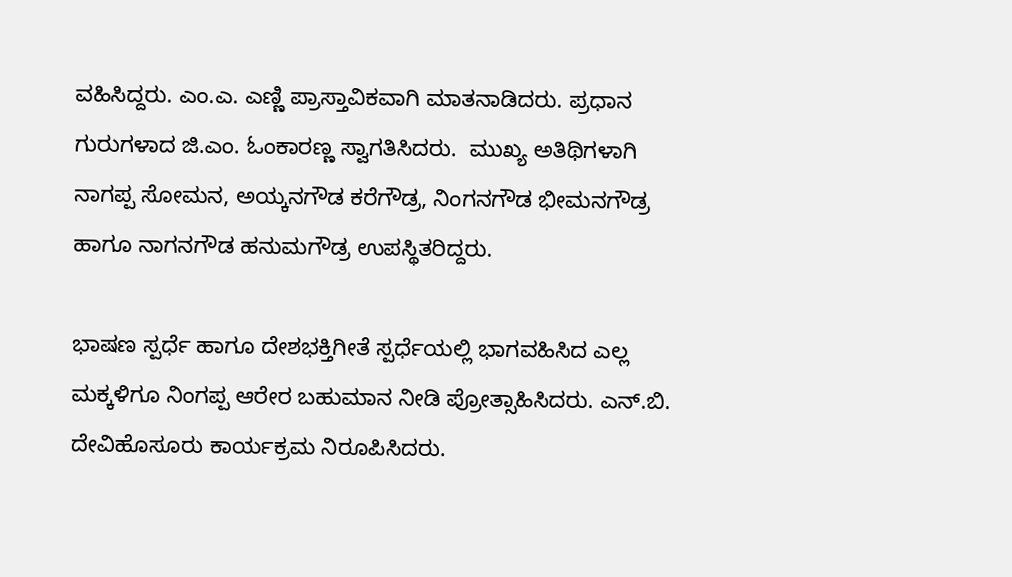ವಹಿಸಿದ್ದರು. ಎಂ.ಎ. ಎಣ್ಣಿ ಪ್ರಾಸ್ತಾವಿಕವಾಗಿ ಮಾತನಾಡಿದರು. ಪ್ರಧಾನ ಗುರುಗಳಾದ ಜಿ.ಎಂ. ಓಂಕಾರಣ್ಣ ಸ್ವಾಗತಿಸಿದರು.  ಮುಖ್ಯ ಅತಿಥಿಗಳಾಗಿ ನಾಗಪ್ಪ ಸೋಮನ, ಅಯ್ಕನಗೌಡ ಕರೆಗೌಡ್ರ, ನಿಂಗನಗೌಡ ಭೀಮನಗೌಡ್ರ ಹಾಗೂ ನಾಗನಗೌಡ ಹನುಮಗೌಡ್ರ ಉಪಸ್ಥಿತರಿದ್ದರು.

ಭಾಷಣ ಸ್ಪರ್ಧೆ ಹಾಗೂ ದೇಶಭಕ್ತಿಗೀತೆ ಸ್ಪರ್ಧೆಯಲ್ಲಿ ಭಾಗವಹಿಸಿದ ಎಲ್ಲ ಮಕ್ಕಳಿಗೂ ನಿಂಗಪ್ಪ ಆರೇರ ಬಹುಮಾನ ನೀಡಿ ಪ್ರೋತ್ಸಾಹಿಸಿದರು. ಎನ್‌.ಬಿ. ದೇವಿಹೊಸೂರು ಕಾರ್ಯಕ್ರಮ ನಿರೂಪಿಸಿದರು.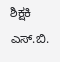ಶಿಕ್ಷಕಿ ಎಸ್‌.ಬಿ.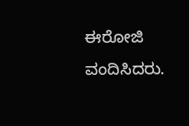ಈರೋಜಿ ವಂದಿಸಿದರು.